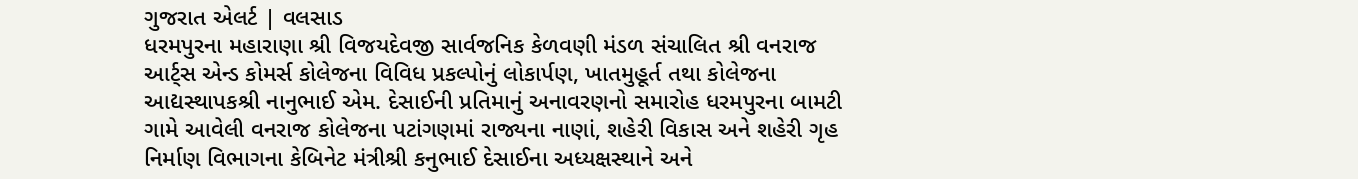ગુજરાત એલર્ટ | વલસાડ
ધરમપુરના મહારાણા શ્રી વિજયદેવજી સાર્વજનિક કેળવણી મંડળ સંચાલિત શ્રી વનરાજ આર્ટ્સ એન્ડ કોમર્સ કોલેજના વિવિધ પ્રકલ્પોનું લોકાર્પણ, ખાતમુહૂર્ત તથા કોલેજના આદ્યસ્થાપકશ્રી નાનુભાઈ એમ. દેસાઈની પ્રતિમાનું અનાવરણનો સમારોહ ધરમપુરના બામટી ગામે આવેલી વનરાજ કોલેજના પટાંગણમાં રાજ્યના નાણાં, શહેરી વિકાસ અને શહેરી ગૃહ નિર્માણ વિભાગના કેબિનેટ મંત્રીશ્રી કનુભાઈ દેસાઈના અધ્યક્ષસ્થાને અને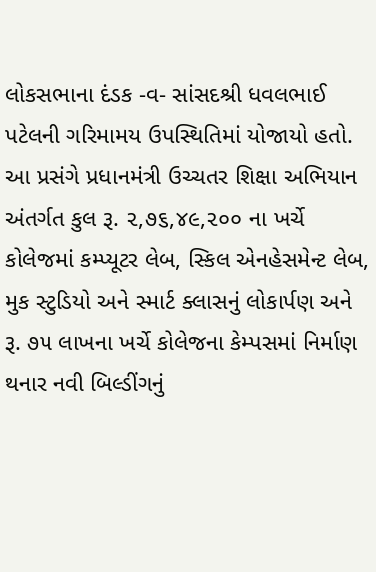લોકસભાના દંડક -વ- સાંસદશ્રી ધવલભાઈ પટેલની ગરિમામય ઉપસ્થિતિમાં યોજાયો હતો. આ પ્રસંગે પ્રધાનમંત્રી ઉચ્ચતર શિક્ષા અભિયાન અંતર્ગત કુલ રૂ. ૨,૭૬,૪૯,૨૦૦ ના ખર્ચે કોલેજમાં કમ્પ્યૂટર લેબ, સ્કિલ એનહેસમેન્ટ લેબ, મુક સ્ટુડિયો અને સ્માર્ટ ક્લાસનું લોકાર્પણ અને રૂ. ૭૫ લાખના ખર્ચે કોલેજના કેમ્પસમાં નિર્માણ થનાર નવી બિલ્ડીંગનું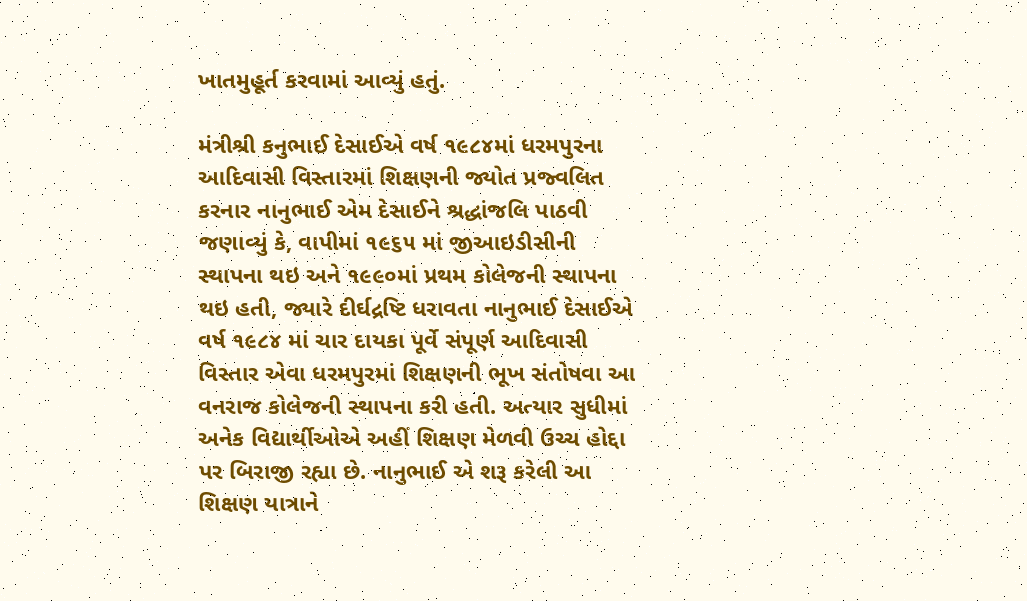ખાતમુહૂર્ત કરવામાં આવ્યું હતું.

મંત્રીશ્રી કનુભાઈ દેસાઈએ વર્ષ ૧૯૮૪માં ધરમપુરના આદિવાસી વિસ્તારમાં શિક્ષણની જ્યોત પ્રજ્વલિત કરનાર નાનુભાઈ એમ દેસાઈને શ્રદ્ધાંજલિ પાઠવી જણાવ્યું કે, વાપીમાં ૧૯૬૫ માં જીઆઇડીસીની સ્થાપના થઇ અને ૧૯૯૦માં પ્રથમ કોલેજની સ્થાપના થઇ હતી, જ્યારે દીર્ઘદ્રષ્ટિ ધરાવતા નાનુભાઈ દેસાઈએ વર્ષ ૧૯૮૪ માં ચાર દાયકા પૂર્વે સંપૂર્ણ આદિવાસી વિસ્તાર એવા ધરમપુરમાં શિક્ષણની ભૂખ સંતોષવા આ વનરાજ કોલેજની સ્થાપના કરી હતી. અત્યાર સુધીમાં અનેક વિદ્યાર્થીઓએ અહીં શિક્ષણ મેળવી ઉચ્ચ હોદ્દા પર બિરાજી રહ્યા છે. નાનુભાઈ એ શરૂ કરેલી આ શિક્ષણ યાત્રાને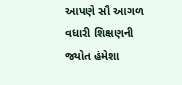આપણે સૌ આગળ વધારી શિક્ષણની જ્યોત હંમેશા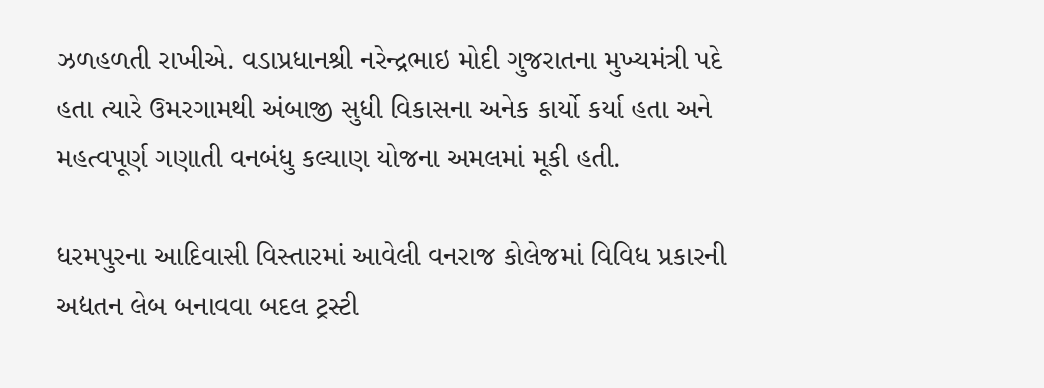ઝળહળતી રાખીએ. વડાપ્રધાનશ્રી નરેન્દ્રભાઇ મોદી ગુજરાતના મુખ્યમંત્રી પદે હતા ત્યારે ઉમરગામથી અંબાજી સુધી વિકાસના અનેક કાર્યો કર્યા હતા અને મહત્વપૂર્ણ ગણાતી વનબંધુ કલ્યાણ યોજના અમલમાં મૂકી હતી.

ધરમપુરના આદિવાસી વિસ્તારમાં આવેલી વનરાજ કોલેજમાં વિવિધ પ્રકારની અદ્યતન લેબ બનાવવા બદલ ટ્રસ્ટી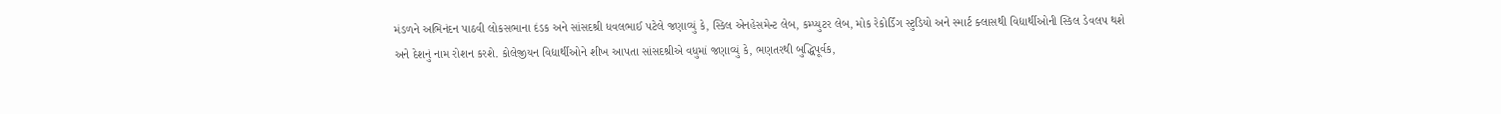મંડળને અભિનંદન પાઠવી લોકસભાના દંડક અને સાંસદશ્રી ધવલભાઈ પટેલે જણાવ્યું કે, સ્કિલ એનહેસમેન્ટ લેબ, કમ્પ્યુટર લેબ, મોક રેકોર્ડિંગ સ્ટુડિયો અને સ્માર્ટ ક્લાસથી વિદ્યાર્થીઓની સ્કિલ ડેવલપ થશે અને દેશનું નામ રોશન કરશે. કોલેજીયન વિદ્યાર્થીઓને શીખ આપતા સાંસદશ્રીએ વધુમાં જણાવ્યું કે, ભણતરથી બુદ્ધિપૂર્વક,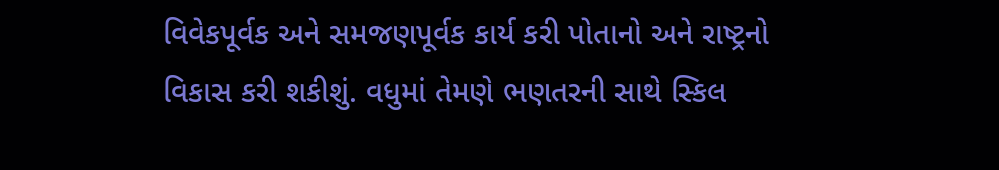વિવેકપૂર્વક અને સમજણપૂર્વક કાર્ય કરી પોતાનો અને રાષ્ટ્રનો વિકાસ કરી શકીશું. વધુમાં તેમણે ભણતરની સાથે સ્કિલ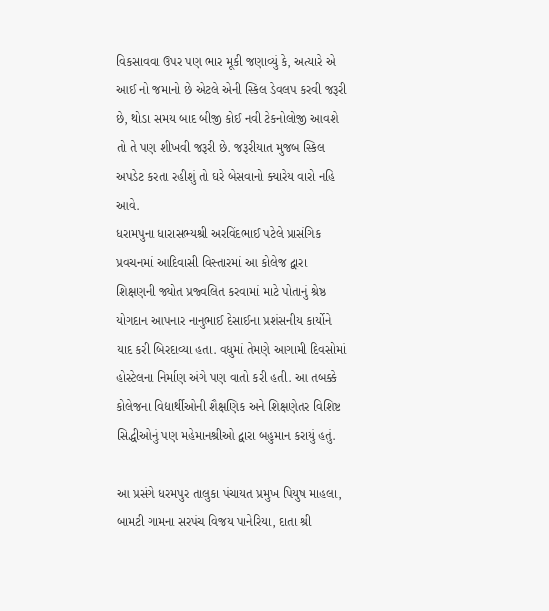વિકસાવવા ઉપર પણ ભાર મૂકી જણાવ્યું કે, અત્યારે એ આઈ નો જમાનો છે એટલે એની સ્કિલ ડેવલપ કરવી જરૂરી છે, થોડા સમય બાદ બીજી કોઈ નવી ટેકનોલોજી આવશે તો તે પણ શીખવી જરૂરી છે. જરૂરીયાત મુજબ સ્કિલ અપડેટ કરતા રહીશું તો ઘરે બેસવાનો ક્યારેય વારો નહિ આવે.
ધરામપુના ધારાસભ્યશ્રી અરવિંદભાઈ પટેલે પ્રાસંગિક પ્રવચનમાં આદિવાસી વિસ્તારમાં આ કોલેજ દ્વારા શિક્ષણની જ્યોત પ્રજ્વલિત કરવામાં માટે પોતાનું શ્રેષ્ઠ યોગદાન આપનાર નાનુભાઈ દેસાઈના પ્રશંસનીય કાર્યોને યાદ કરી બિરદાવ્યા હતા. વધુમાં તેમણે આગામી દિવસોમાં હોસ્ટેલના નિર્માણ અંગે પણ વાતો કરી હતી. આ તબક્કે કોલેજના વિદ્યાર્થીઓની શૈક્ષણિક અને શિક્ષણેતર વિશિષ્ટ સિદ્ધીઓનું પણ મહેમાનશ્રીઓ દ્વારા બહુમાન કરાયું હતું.

આ પ્રસંગે ધરમપુર તાલુકા પંચાયત પ્રમુખ પિયુષ માહલા, બામટી ગામના સરપંચ વિજય પાનેરિયા, દાતા શ્રી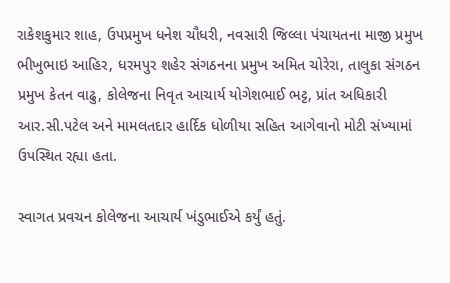રાકેશકુમાર શાહ, ઉપપ્રમુખ ધનેશ ચૌધરી, નવસારી જિલ્લા પંચાયતના માજી પ્રમુખ ભીખુભાઇ આહિર, ધરમપુર શહેર સંગઠનના પ્રમુખ અમિત ચોરેરા, તાલુકા સંગઠન પ્રમુખ કેતન વાઢુ, કોલેજના નિવૃત આચાર્ય યોગેશભાઈ ભટ્ટ, પ્રાંત અધિકારી આર.સી.પટેલ અને મામલતદાર હાર્દિક ધોળીયા સહિત આગેવાનો મોટી સંખ્યામાં ઉપસ્થિત રહ્યા હતા.

સ્વાગત પ્રવચન કોલેજના આચાર્ય ખંડુભાઈએ કર્યું હતું.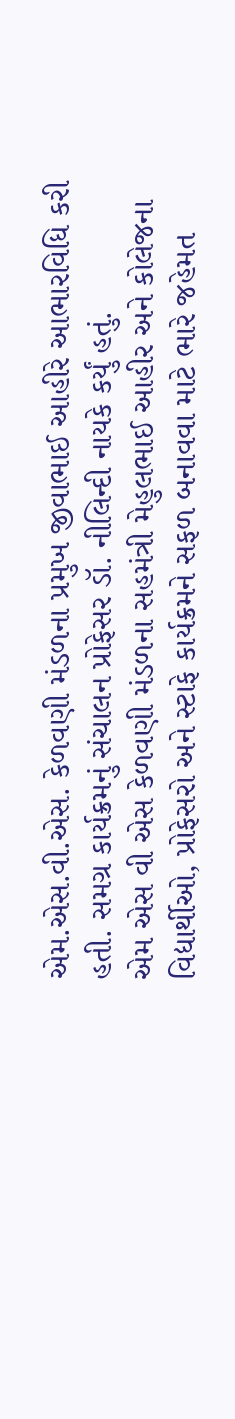એમ.એસ.વી.એસ. કેળવણી મંડળના પ્રમુખ જીવાભાઈ આહીરે આભારવિધિ કરી હતી. સમગ્ર કાર્યક્રમનું સંચાલન પ્રોફેસર ડૉ. નીલિન્દી નાયકે કર્યું હતું.
એમ એસ વી એસ કેળવણી મંડળના સહમંત્રી મેહુલભાઈ આહીર અને કોલેજના વિદ્યાર્થીઓ, પ્રોફેસરો અને સ્ટાફે કાર્યક્રમને સફળ બનાવવા માટે ભારે જહેમત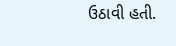ઉઠાવી હતી.